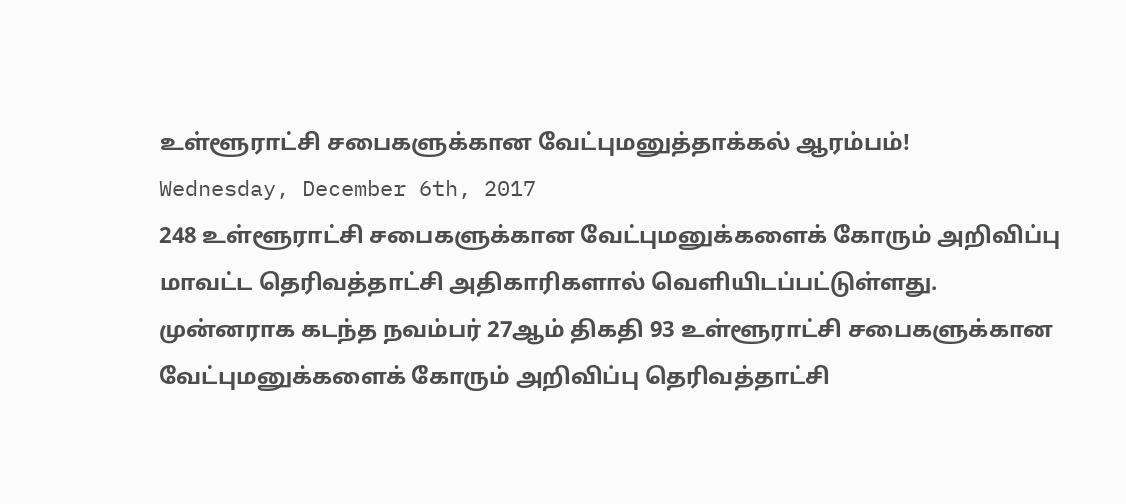உள்ளூராட்சி சபைகளுக்கான வேட்புமனுத்தாக்கல் ஆரம்பம்!
Wednesday, December 6th, 2017
248 உள்ளூராட்சி சபைகளுக்கான வேட்புமனுக்களைக் கோரும் அறிவிப்பு மாவட்ட தெரிவத்தாட்சி அதிகாரிகளால் வெளியிடப்பட்டுள்ளது.
முன்னராக கடந்த நவம்பர் 27ஆம் திகதி 93 உள்ளூராட்சி சபைகளுக்கான வேட்புமனுக்களைக் கோரும் அறிவிப்பு தெரிவத்தாட்சி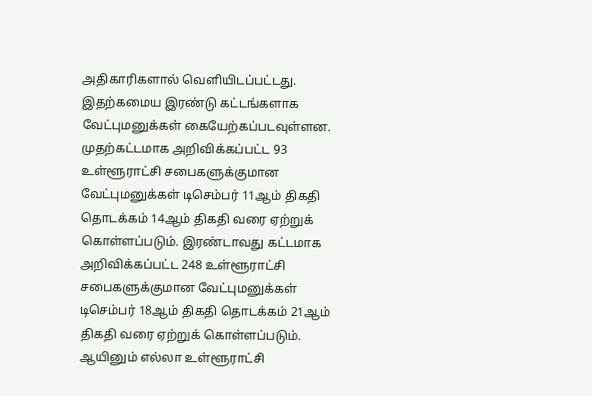அதிகாரிகளால் வெளியிடப்பட்டது. இதற்கமைய இரண்டு கட்டங்களாக வேட்புமனுக்கள் கையேற்கப்படவுள்ளன.
முதற்கட்டமாக அறிவிக்கப்பட்ட 93 உள்ளூராட்சி சபைகளுக்குமான வேட்புமனுக்கள் டிசெம்பர் 11ஆம் திகதி தொடக்கம் 14ஆம் திகதி வரை ஏற்றுக் கொள்ளப்படும். இரண்டாவது கட்டமாக அறிவிக்கப்பட்ட 248 உள்ளூராட்சி சபைகளுக்குமான வேட்புமனுக்கள் டிசெம்பர் 18ஆம் திகதி தொடக்கம் 21ஆம் திகதி வரை ஏற்றுக் கொள்ளப்படும். ஆயினும் எல்லா உள்ளூராட்சி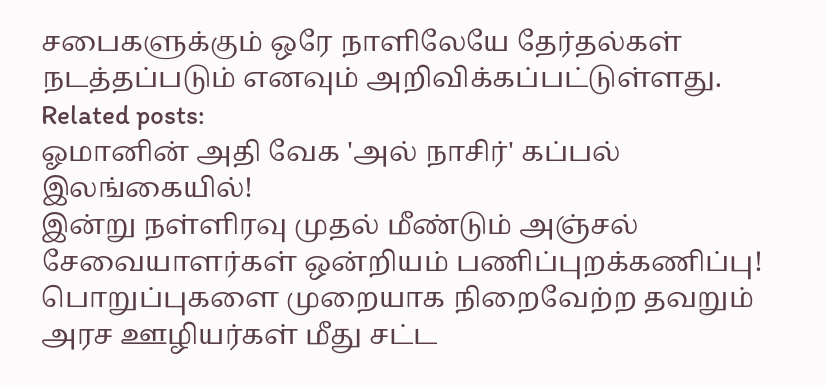சபைகளுக்கும் ஒரே நாளிலேயே தேர்தல்கள் நடத்தப்படும் எனவும் அறிவிக்கப்பட்டுள்ளது.
Related posts:
ஓமானின் அதி வேக 'அல் நாசிர்' கப்பல் இலங்கையில்!
இன்று நள்ளிரவு முதல் மீண்டும் அஞ்சல் சேவையாளர்கள் ஒன்றியம் பணிப்புறக்கணிப்பு!
பொறுப்புகளை முறையாக நிறைவேற்ற தவறும் அரச ஊழியர்கள் மீது சட்ட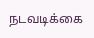நடவடிக்கை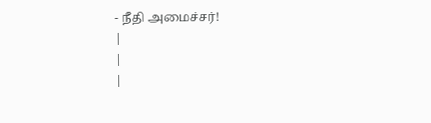- நீதி அமைச்சர்!
|
|
|